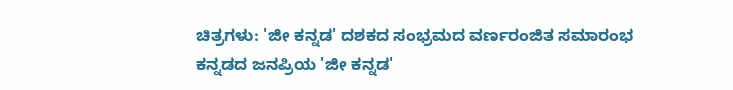ಚಿತ್ರಗಳು: 'ಜೀ ಕನ್ನಡ' ದಶಕದ ಸಂಭ್ರಮದ ವರ್ಣರಂಜಿತ ಸಮಾರಂಭ
ಕನ್ನಡದ ಜನಪ್ರಿಯ 'ಜೀ ಕನ್ನಡ'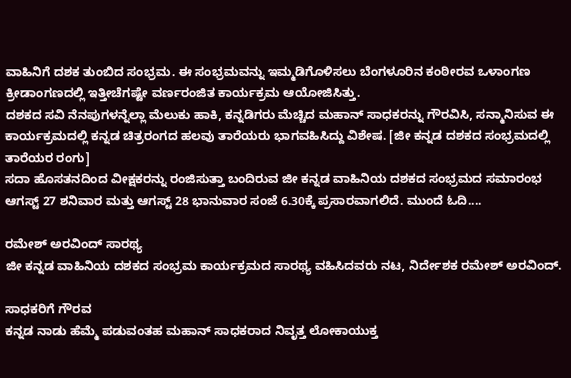ವಾಹಿನಿಗೆ ದಶಕ ತುಂಬಿದ ಸಂಭ್ರಮ. ಈ ಸಂಭ್ರಮವನ್ನು ಇಮ್ಮಡಿಗೊಳಿಸಲು ಬೆಂಗಳೂರಿನ ಕಂಠೀರವ ಒಳಾಂಗಣ ಕ್ರೀಡಾಂಗಣದಲ್ಲಿ ಇತ್ತೀಚೆಗಷ್ಟೇ ವರ್ಣರಂಜಿತ ಕಾರ್ಯಕ್ರಮ ಆಯೋಜಿಸಿತ್ತು.
ದಶಕದ ಸವಿ ನೆನಪುಗಳನ್ನೆಲ್ಲಾ ಮೆಲುಕು ಹಾಕಿ, ಕನ್ನಡಿಗರು ಮೆಚ್ಚಿದ ಮಹಾನ್ ಸಾಧಕರನ್ನು ಗೌರವಿಸಿ, ಸನ್ಮಾನಿಸುವ ಈ ಕಾರ್ಯಕ್ರಮದಲ್ಲಿ ಕನ್ನಡ ಚಿತ್ರರಂಗದ ಹಲವು ತಾರೆಯರು ಭಾಗವಹಿಸಿದ್ದು ವಿಶೇಷ. [ಜೀ ಕನ್ನಡ ದಶಕದ ಸಂಭ್ರಮದಲ್ಲಿ ತಾರೆಯರ ರಂಗು]
ಸದಾ ಹೊಸತನದಿಂದ ವೀಕ್ಷಕರನ್ನು ರಂಜಿಸುತ್ತಾ ಬಂದಿರುವ ಜೀ ಕನ್ನಡ ವಾಹಿನಿಯ ದಶಕದ ಸಂಭ್ರಮದ ಸಮಾರಂಭ ಆಗಸ್ಟ್ 27 ಶನಿವಾರ ಮತ್ತು ಆಗಸ್ಟ್ 28 ಭಾನುವಾರ ಸಂಜೆ 6.30ಕ್ಕೆ ಪ್ರಸಾರವಾಗಲಿದೆ. ಮುಂದೆ ಓದಿ....

ರಮೇಶ್ ಅರವಿಂದ್ ಸಾರಥ್ಯ
ಜೀ ಕನ್ನಡ ವಾಹಿನಿಯ ದಶಕದ ಸಂಭ್ರಮ ಕಾರ್ಯಕ್ರಮದ ಸಾರಥ್ಯ ವಹಿಸಿದವರು ನಟ, ನಿರ್ದೇಶಕ ರಮೇಶ್ ಅರವಿಂದ್.

ಸಾಧಕರಿಗೆ ಗೌರವ
ಕನ್ನಡ ನಾಡು ಹೆಮ್ಮೆ ಪಡುವಂತಹ ಮಹಾನ್ ಸಾಧಕರಾದ ನಿವೃತ್ತ ಲೋಕಾಯುಕ್ತ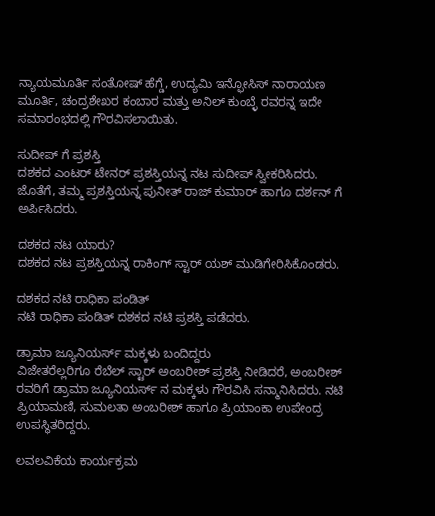ನ್ಯಾಯಮೂರ್ತಿ ಸಂತೋಷ್ ಹೆಗ್ಡೆ, ಉದ್ಯಮಿ ಇನ್ಫೋಸಿಸ್ ನಾರಾಯಣ ಮೂರ್ತಿ, ಚಂದ್ರಶೇಖರ ಕಂಬಾರ ಮತ್ತು ಅನಿಲ್ ಕುಂಬ್ಳೆ ರವರನ್ನ ಇದೇ ಸಮಾರಂಭದಲ್ಲಿ ಗೌರವಿಸಲಾಯಿತು.

ಸುದೀಪ್ ಗೆ ಪ್ರಶಸ್ತಿ
ದಶಕದ ಎಂಟರ್ ಟೇನರ್ ಪ್ರಶಸ್ತಿಯನ್ನ ನಟ ಸುದೀಪ್ ಸ್ವೀಕರಿಸಿದರು. ಜೊತೆಗೆ, ತಮ್ಮ ಪ್ರಶಸ್ತಿಯನ್ನ ಪುನೀತ್ ರಾಜ್ ಕುಮಾರ್ ಹಾಗೂ ದರ್ಶನ್ ಗೆ ಅರ್ಪಿಸಿದರು.

ದಶಕದ ನಟ ಯಾರು?
ದಶಕದ ನಟ ಪ್ರಶಸ್ತಿಯನ್ನ ರಾಕಿಂಗ್ ಸ್ಟಾರ್ ಯಶ್ ಮುಡಿಗೇರಿಸಿಕೊಂಡರು.

ದಶಕದ ನಟಿ ರಾಧಿಕಾ ಪಂಡಿತ್
ನಟಿ ರಾಧಿಕಾ ಪಂಡಿತ್ ದಶಕದ ನಟಿ ಪ್ರಶಸ್ತಿ ಪಡೆದರು.

ಡ್ರಾಮಾ ಜ್ಯೂನಿಯರ್ಸ್ ಮಕ್ಕಳು ಬಂದಿದ್ದರು
ವಿಜೇತರೆಲ್ಲರಿಗೂ ರೆಬೆಲ್ ಸ್ಟಾರ್ ಅಂಬರೀಶ್ ಪ್ರಶಸ್ತಿ ನೀಡಿದರೆ, ಅಂಬರೀಶ್ ರವರಿಗೆ ಡ್ರಾಮಾ ಜ್ಯೂನಿಯರ್ಸ್ ನ ಮಕ್ಕಳು ಗೌರವಿಸಿ ಸನ್ಮಾನಿಸಿದರು. ನಟಿ ಪ್ರಿಯಾಮಣಿ, ಸುಮಲತಾ ಅಂಬರೀಶ್ ಹಾಗೂ ಪ್ರಿಯಾಂಕಾ ಉಪೇಂದ್ರ ಉಪಸ್ಥಿತರಿದ್ದರು.

ಲವಲವಿಕೆಯ ಕಾರ್ಯಕ್ರಮ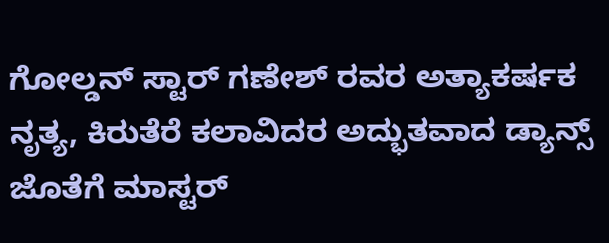ಗೋಲ್ಡನ್ ಸ್ಟಾರ್ ಗಣೇಶ್ ರವರ ಅತ್ಯಾಕರ್ಷಕ ನೃತ್ಯ, ಕಿರುತೆರೆ ಕಲಾವಿದರ ಅದ್ಭುತವಾದ ಡ್ಯಾನ್ಸ್ ಜೊತೆಗೆ ಮಾಸ್ಟರ್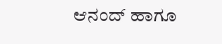ಆನಂದ್ ಹಾಗೂ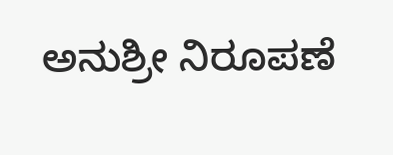ಅನುಶ್ರೀ ನಿರೂಪಣೆ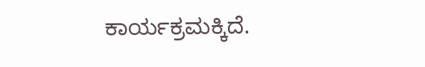ಕಾರ್ಯಕ್ರಮಕ್ಕಿದೆ.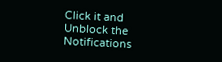Click it and Unblock the Notifications